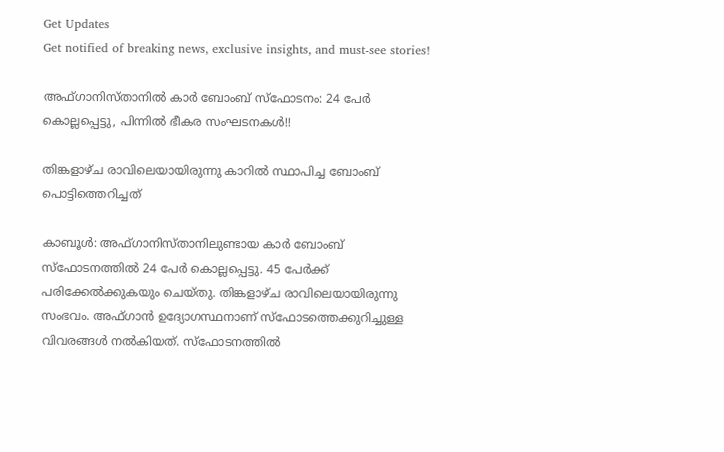Get Updates
Get notified of breaking news, exclusive insights, and must-see stories!

അഫ്ഗാനിസ്താനില്‍ കാര്‍ ബോംബ് സ്ഫോടനം: 24 പേര്‍ കൊല്ലപ്പെട്ടു, പിന്നില്‍ ഭീകര സംഘടനകള്‍!!

തിങ്കളാഴ്ച രാവിലെയായിരുന്നു കാറില്‍ സ്ഥാപിച്ച ബോംബ് പൊട്ടിത്തെറിച്ചത്

കാബൂള്‍: അഫ്ഗാനിസ്താനിലുണ്ടായ കാര്‍ ബോംബ് സ്ഫോടനത്തില്‍ 24 പേര്‍ കൊല്ലപ്പെട്ടു. 45 പേര്‍ക്ക് പരിക്കേല്‍ക്കുകയും ചെയ്തു. തിങ്കളാഴ്ച രാവിലെയായിരുന്നു സംഭവം. അഫ്ഗാന്‍ ഉദ്യോഗസ്ഥനാണ് സ്ഫോടത്തെക്കുറിച്ചുള്ള വിവരങ്ങള്‍ നല്‍കിയത്. സ്ഫോടനത്തില്‍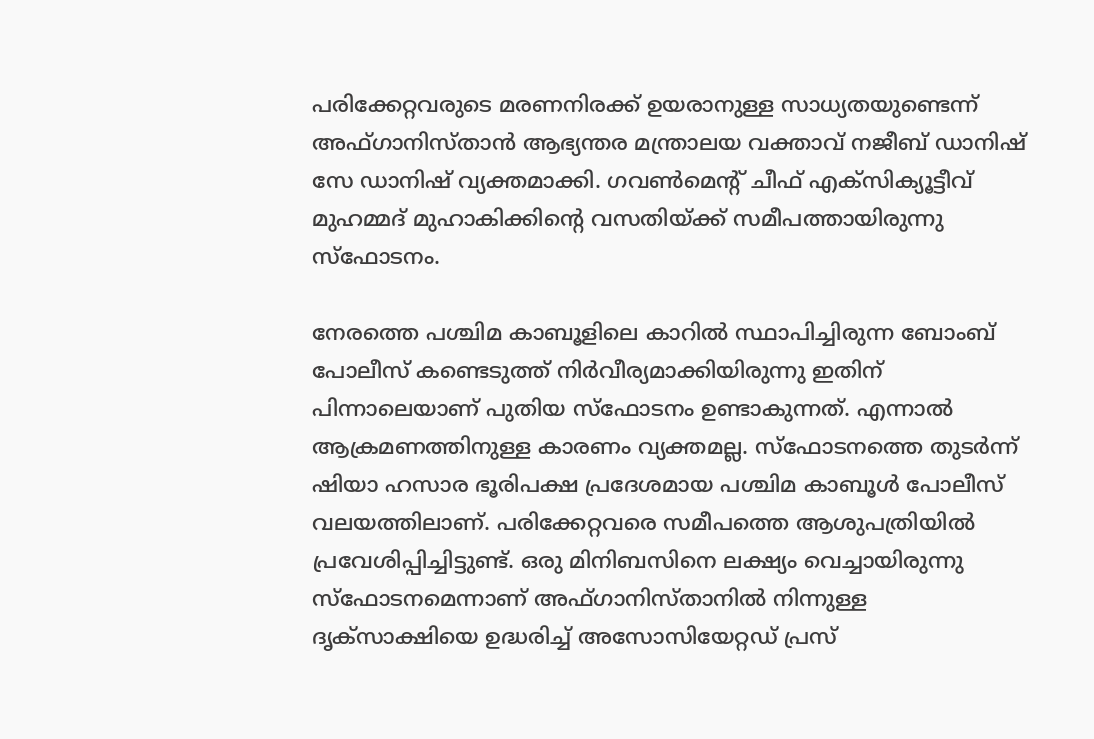പരിക്കേറ്റവരുടെ മരണനിരക്ക് ഉയരാനുള്ള സാധ്യതയുണ്ടെന്ന് അഫ്ഗാനിസ്താന്‍ ആഭ്യന്തര മന്ത്രാലയ വക്താവ് നജീബ് ഡാനിഷ് സേ ഡാനിഷ് വ്യക്തമാക്കി. ഗവണ്‍മെന്‍റ് ചീഫ് എക്സിക്യൂട്ടീവ് മുഹമ്മദ് മുഹാകിക്കിന്‍റെ വസതിയ്ക്ക് സമീപത്തായിരുന്നു സ്ഫോടനം.

നേരത്തെ പശ്ചിമ കാബൂളിലെ കാറില്‍ സ്ഥാപിച്ചിരുന്ന ബോംബ് പോലീസ് കണ്ടെടുത്ത് നിര്‍വീര്യമാക്കിയിരുന്നു ഇതിന് പിന്നാലെയാണ് പുതിയ സ്ഫോടനം ഉണ്ടാകുന്നത്. എന്നാല്‍ ആക്രമണത്തിനുള്ള കാരണം വ്യക്തമല്ല. സ്ഫോടനത്തെ തുടര്‍ന്ന് ഷിയാ ഹസാര ഭൂരിപക്ഷ പ്രദേശമായ പശ്ചിമ കാബൂള്‍ പോലീസ് വലയത്തിലാണ്. പരിക്കേറ്റവരെ സമീപത്തെ ആശുപത്രിയില്‍ പ്രവേശിപ്പിച്ചിട്ടുണ്ട്. ഒരു മിനിബസിനെ ലക്ഷ്യം വെച്ചായിരുന്നു സ്ഫോടനമെന്നാണ് അഫ്ഗാനിസ്താനില്‍ നിന്നുള്ള ദൃക്സാക്ഷിയെ ഉദ്ധരിച്ച് അസോസിയേറ്റ‍ഡ‍് പ്രസ്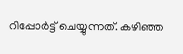റിപ്പോര്‍ട്ട് ചെയ്യുന്നത്. കഴിഞ്ഞ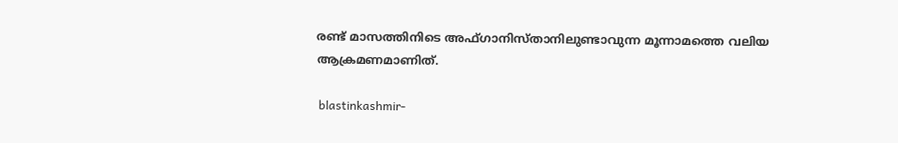രണ്ട് മാസത്തിനിടെ അഫ്ഗാനിസ്താനിലുണ്ടാവുന്ന മൂന്നാമത്തെ വലിയ ആക്രമണമാണിത്.

 blastinkashmir-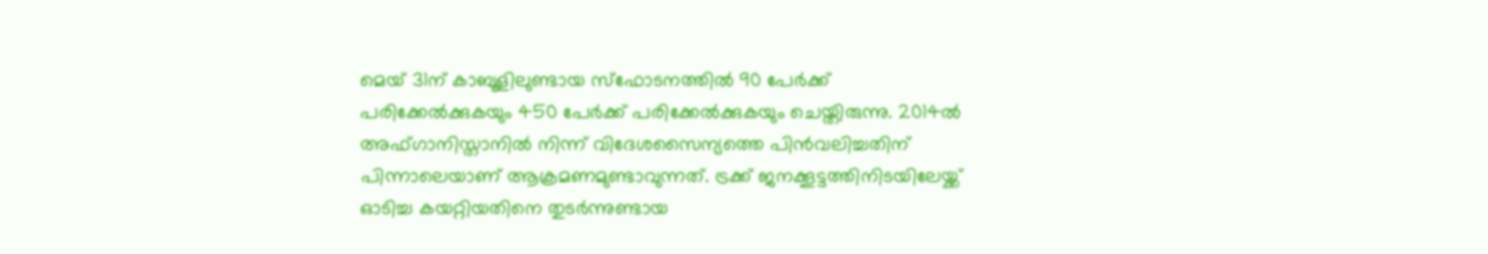മെയ് 31ന് കാബൂളിലുണ്ടായ സ്ഫോടനത്തില്‍ 90 പേര്‍ക്ക് പരിക്കേല്‍ക്കുകയും 450 പേര്‍ക്ക് പരിക്കേല്‍‌ക്കുകയും ചെയ്തിരുന്നു. 2014ല്‍ അഫ്ഗാനിസ്താനില്‍ നിന്ന് വിദേശസൈന്യത്തെ പിന്‍വലിച്ചതിന് പിന്നാലെയാണ് ആക്രമണമുണ്ടാവുന്നത്. ട്രക്ക് ജനക്കൂട്ടത്തിനിടയിലേയ്ക്ക് ഓടിച്ച കയറ്റിയതിനെ തുടര്‍ന്നുണ്ടായ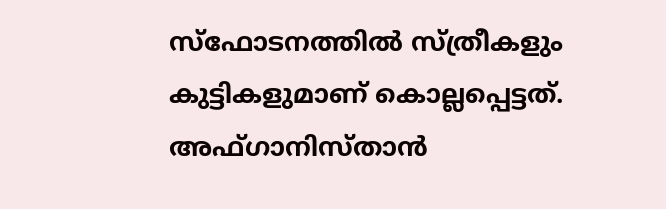സ്ഫോടനത്തില്‍ സ്ത്രീകളും കുട്ടികളുമാണ് കൊല്ലപ്പെട്ടത്. അഫ്ഗാനിസ്താന്‍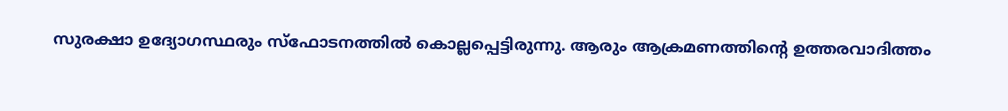സുരക്ഷാ ഉദ്യോഗസ്ഥരും സ്ഫോടനത്തില്‍ കൊല്ലപ്പെട്ടിരുന്നു. ആരും ആക്രമണത്തിന്‍റെ ഉത്തരവാദിത്തം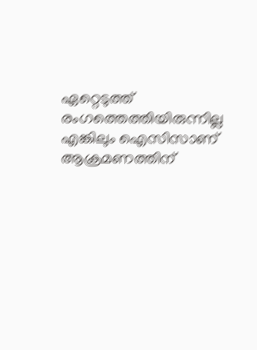ഏറ്റെടുത്ത് രംഗത്തെത്തിയിരുന്നില്ല എങ്കിലും ഐസിസാണ് ആക്രമണത്തിന്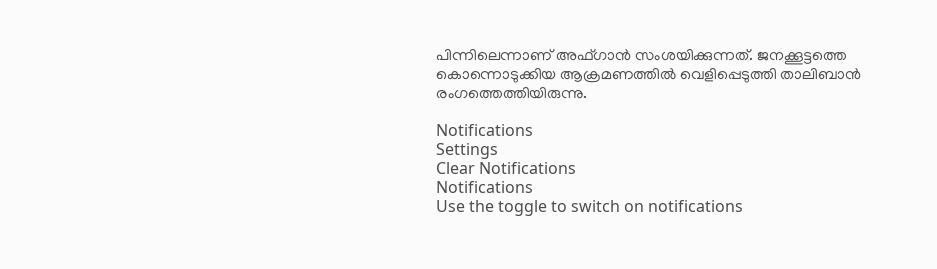പിന്നിലെന്നാണ് അഫ്ഗാന്‍ സംശയിക്കുന്നത്. ജനക്കൂട്ടത്തെ കൊന്നൊടുക്കിയ ആക്രമണത്തില്‍ വെളിപ്പെടുത്തി താലിബാന്‍ രംഗത്തെത്തിയിരുന്നു.

Notifications
Settings
Clear Notifications
Notifications
Use the toggle to switch on notifications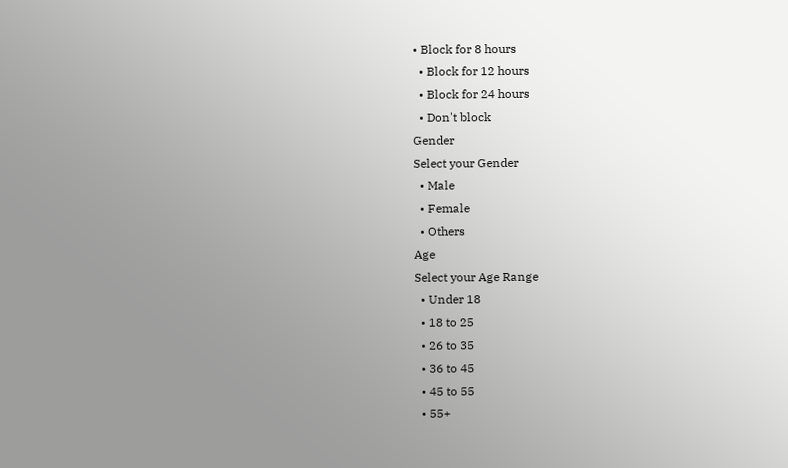• Block for 8 hours
  • Block for 12 hours
  • Block for 24 hours
  • Don't block
Gender
Select your Gender
  • Male
  • Female
  • Others
Age
Select your Age Range
  • Under 18
  • 18 to 25
  • 26 to 35
  • 36 to 45
  • 45 to 55
  • 55+